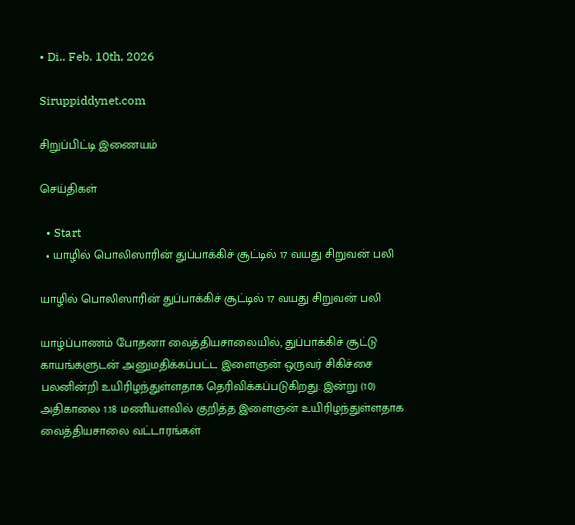• Di.. Feb. 10th, 2026

Siruppiddynet.com

சிறுப்பிட்டி இணையம்

செய்திகள்

  • Start
  • யாழில் பொலிஸாரின் துப்பாக்கிச் சூட்டில் 17 வயது சிறுவன் பலி

யாழில் பொலிஸாரின் துப்பாக்கிச் சூட்டில் 17 வயது சிறுவன் பலி

யாழ்ப்பாணம் போதனா வைத்தியசாலையில், துப்பாக்கிச் சூட்டு காயங்களுடன் அனுமதிக்கப்பட்ட இளைஞன் ஒருவர் சிகிச்சை பலனின்றி உயிரிழந்துள்ளதாக தெரிவிக்கப்படுகிறது. இன்று (10) அதிகாலை 1.18 மணியளவில் குறித்த இளைஞன் உயிரிழந்துள்ளதாக வைத்தியசாலை வட்டாரங்கள்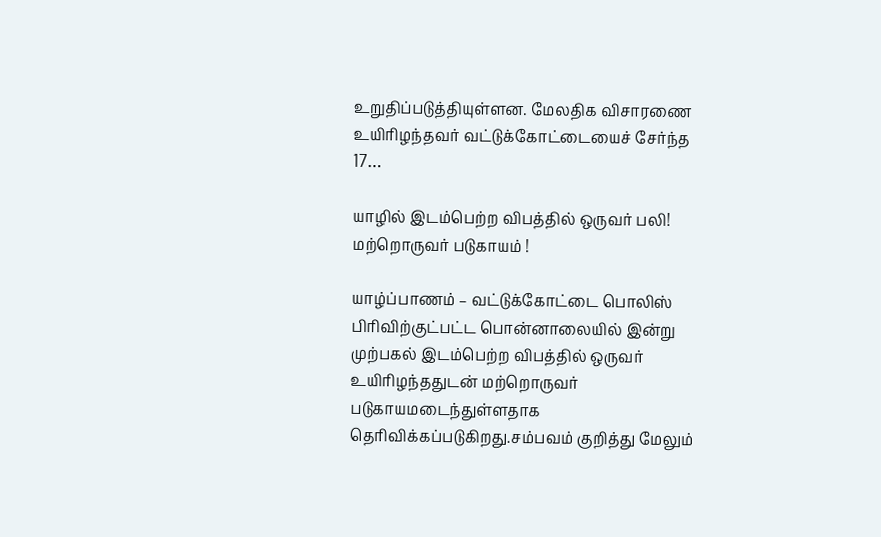உறுதிப்படுத்தியுள்ளன. மேலதிக விசாரணை உயிரிழந்தவர் வட்டுக்கோட்டையைச் சேர்ந்த 17…

யாழில் இடம்பெற்ற விபத்தில் ஒருவர் பலி! மற்றொருவர் படுகாயம் !

யாழ்ப்பாணம் – வட்டுக்கோட்டை பொலிஸ் பிரிவிற்குட்பட்ட பொன்னாலையில் இன்று முற்பகல் இடம்பெற்ற விபத்தில் ஒருவர் உயிரிழந்ததுடன் மற்றொருவர் படுகாயமடைந்துள்ளதாக தெரிவிக்கப்படுகிறது.சம்பவம் குறித்து மேலும்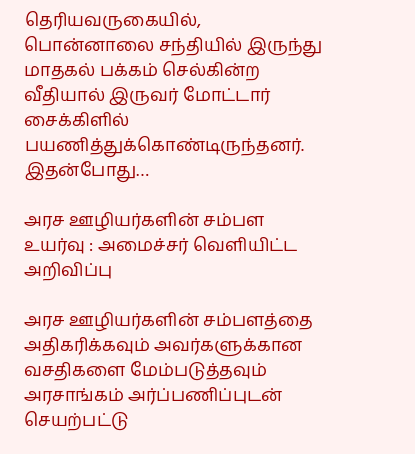தெரியவருகையில், பொன்னாலை சந்தியில் இருந்து மாதகல் பக்கம் செல்கின்ற வீதியால் இருவர் மோட்டார் சைக்கிளில் பயணித்துக்கொண்டிருந்தனர். இதன்போது…

அரச ஊழியர்களின் சம்பள உயர்வு : அமைச்சர் வெளியிட்ட அறிவிப்பு

அரச ஊழியர்களின் சம்பளத்தை அதிகரிக்கவும் அவர்களுக்கான வசதிகளை மேம்படுத்தவும் அரசாங்கம் அர்ப்பணிப்புடன் செயற்பட்டு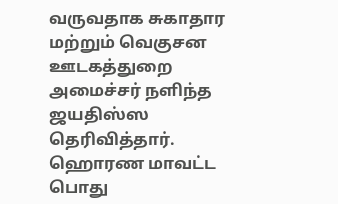வருவதாக சுகாதார மற்றும் வெகுசன ஊடகத்துறை அமைச்சர் நளிந்த ஜயதிஸ்ஸ தெரிவித்தார். ஹொரண மாவட்ட பொது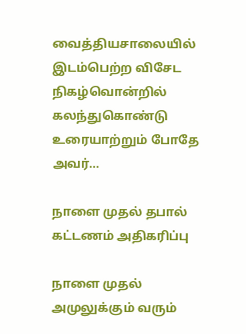வைத்தியசாலையில் இடம்பெற்ற விசேட நிகழ்வொன்றில் கலந்துகொண்டு உரையாற்றும் போதே அவர்…

நாளை முதல் தபால் கட்டணம் அதிகரிப்பு

நாளை முதல் அமுலுக்கும் வரும்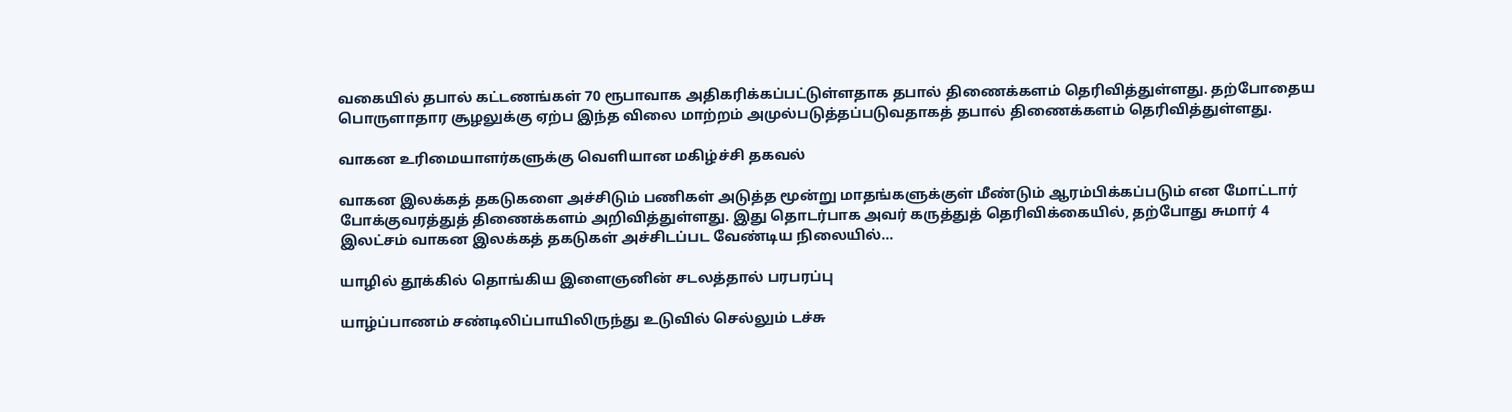வகையில் தபால் கட்டணங்கள் 70 ரூபாவாக அதிகரிக்கப்பட்டுள்ளதாக தபால் திணைக்களம் தெரிவித்துள்ளது. தற்போதைய பொருளாதார சூழலுக்கு ஏற்ப இந்த விலை மாற்றம் அமுல்படுத்தப்படுவதாகத் தபால் திணைக்களம் தெரிவித்துள்ளது.

வாகன உரிமையாளர்களுக்கு வெளியான மகிழ்ச்சி தகவல்

வாகன இலக்கத் தகடுகளை அச்சிடும் பணிகள் அடுத்த மூன்று மாதங்களுக்குள் மீண்டும் ஆரம்பிக்கப்படும் என மோட்டார் போக்குவரத்துத் திணைக்களம் அறிவித்துள்ளது. இது தொடர்பாக அவர் கருத்துத் தெரிவிக்கையில், தற்போது சுமார் 4 இலட்சம் வாகன இலக்கத் தகடுகள் அச்சிடப்பட வேண்டிய நிலையில்…

யாழில் தூக்கில் தொங்கிய இளைஞனின் சடலத்தால் பரபரப்பு

யாழ்ப்பாணம் சண்டிலிப்பாயிலிருந்து உடுவில் செல்லும் டச்சு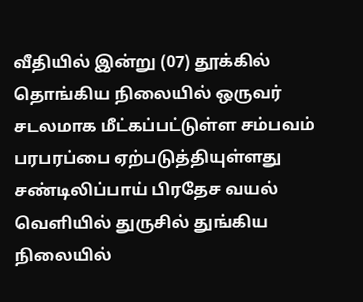வீதியில் இன்று (07) தூக்கில் தொங்கிய நிலையில் ஒருவர் சடலமாக மீட்கப்பட்டுள்ள சம்பவம் பரபரப்பை ஏற்படுத்தியுள்ளது சண்டிலிப்பாய் பிரதேச வயல் வெளியில் துருசில் துங்கிய நிலையில்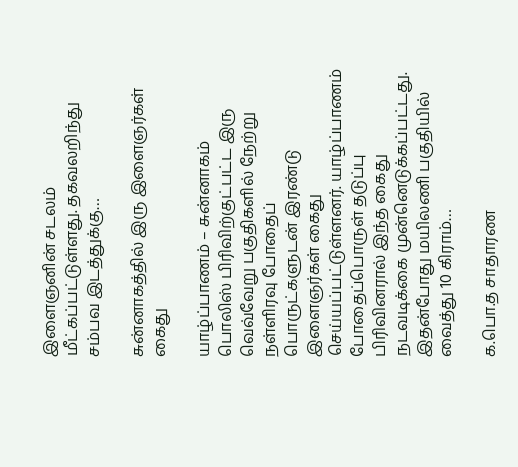இளைஞனின் சடலம் மீட்கப்பட்டுள்ளது. தகவலறிந்து சம்பவ இடத்துக்கு…

சுன்னாகத்தில் இரு இளைஞர்கள் கைது

யாழ்ப்பாணம் – சுன்னாகம் பொலிஸ் பிரிவிற்குட்பட்ட இரு வெவ்வேறு பகுதிகளில் நேற்று நள்ளிரவு போதைப் பொருட்களுடன் இரண்டு இளைஞர்கள் கைது செய்யப்பட்டுள்ளனர். யாழ்ப்பாணம் போதைப்பொருள் தடுப்பு பிரிவினரால் இந்த கைது நடவடிக்கை முன்னெடுக்கப்பட்டது. இதன்போது மயிலணி பகுதியில் வைத்து 10 கிராம்…

க.பொ.த சாதாரண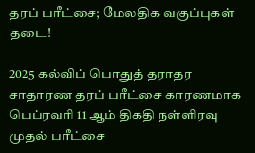தரப் பரீட்சை; மேலதிக வகுப்புகள் தடை!

2025 கல்விப் பொதுத் தராதர சாதாரண தரப் பரீட்சை காரணமாக பெப்ரவரி 11 ஆம் திகதி நள்ளிரவு முதல் பரீட்சை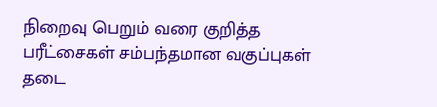நிறைவு பெறும் வரை குறித்த பரீட்சைகள் சம்பந்தமான வகுப்புகள் தடை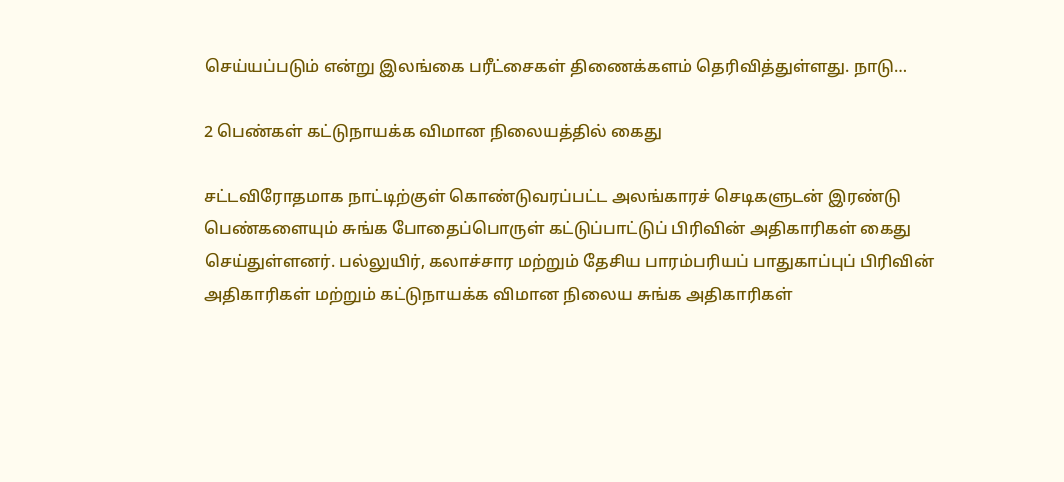செய்யப்படும் என்று இலங்கை பரீட்சைகள் திணைக்களம் தெரிவித்துள்ளது. நாடு…

2 பெண்கள் கட்டுநாயக்க விமான நிலையத்தில் கைது

சட்டவிரோதமாக நாட்டிற்குள் கொண்டுவரப்பட்ட அலங்காரச் செடிகளுடன் இரண்டு பெண்களையும் சுங்க போதைப்பொருள் கட்டுப்பாட்டுப் பிரிவின் அதிகாரிகள் கைது செய்துள்ளனர். பல்லுயிர், கலாச்சார மற்றும் தேசிய பாரம்பரியப் பாதுகாப்புப் பிரிவின் அதிகாரிகள் மற்றும் கட்டுநாயக்க விமான நிலைய சுங்க அதிகாரிகள்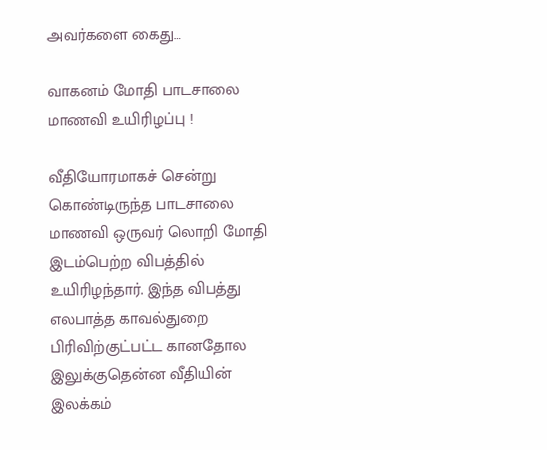அவர்களை கைது…

வாகனம் மோதி பாடசாலை மாணவி உயிரிழப்பு !

வீதியோரமாகச் சென்று கொண்டிருந்த பாடசாலை மாணவி ஒருவர் லொறி மோதி இடம்பெற்ற விபத்தில் உயிரிழந்தார். இந்த விபத்து எலபாத்த காவல்துறை பிரிவிற்குட்பட்ட கானதோல இலுக்குதென்ன வீதியின் இலக்கம்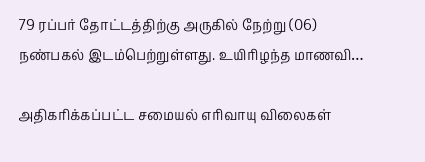79 ரப்பர் தோட்டத்திற்கு அருகில் நேற்று (06) நண்பகல் இடம்பெற்றுள்ளது. உயிரிழந்த மாணவி…

அதிகரிக்கப்பட்ட சமையல் எரிவாயு விலைகள்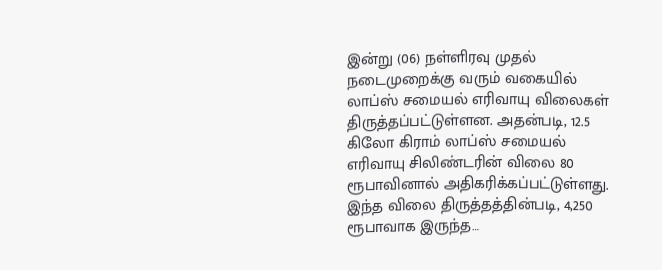இன்று (06) நள்ளிரவு முதல் நடைமுறைக்கு வரும் வகையில் லாப்ஸ் சமையல் எரிவாயு விலைகள் திருத்தப்பட்டுள்ளன. அதன்படி, 12.5 கிலோ கிராம் லாப்ஸ் சமையல் எரிவாயு சிலிண்டரின் விலை 80 ரூபாவினால் அதிகரிக்கப்பட்டுள்ளது. இந்த விலை திருத்தத்தின்படி, 4,250 ரூபாவாக இருந்த…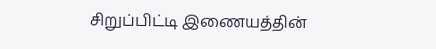சிறுப்பிட்டி இணையத்தின்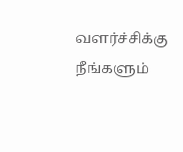வளர்ச்சிக்கு நீங்களும்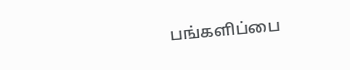பங்களிப்பை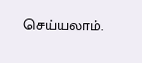செய்யலாம்.